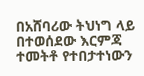በአሸባሪው ትህነግ ላይ በተወሰደው እርምጃ ተመትቶ የተበታተነውን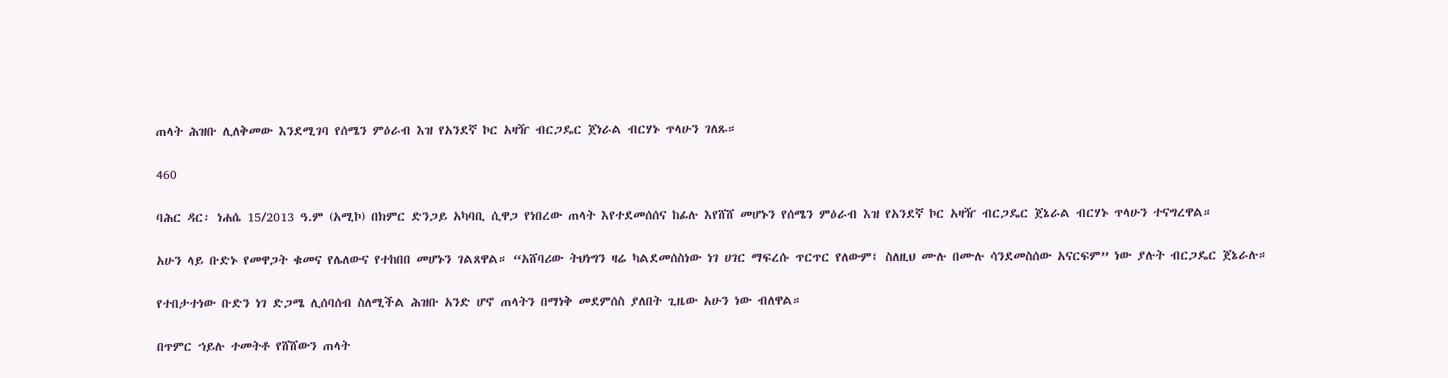ጠላት ሕዝቡ ሊለቅመው እንደሚገባ የሰሜን ምዕራብ እዝ የአንደኛ ኮር አዛዥ ብርጋዴር ጀነራል ብርሃኑ ጥላሁን ገለጹ።

460

ባሕር ዳር፡ ነሐሴ 15/2013 ዓ.ም (አሚኮ) በክምር ድንጋይ አካባቢ ሲዋጋ የነበረው ጠላት እየተደመሰሰና ከፊሉ እየሸሸ መሆኑን የሰሜን ምዕራብ እዝ የአንደኛ ኮር አዛዥ ብርጋዴር ጀኔራል ብርሃኑ ጥላሁን ተናግረዋል።

አሁን ላይ ቡድኑ የመዋጋት ቁመና የሌለውና የተከበበ መሆኑን ገልጸዋል። “አሸባሪው ትህነግን ዛሬ ካልደመሰስነው ነገ ሀገር ማፍረሱ ጥርጥር የለውም፤ ስለዚህ ሙሉ በሙሉ ሳንደመስሰው አናርፍም” ነው ያሉት ብርጋዴር ጀኔራሉ።

የተበታተነው ቡድን ነገ ድጋሜ ሊሰባሰብ ስለሚችል ሕዝቡ አንድ ሆኖ ጠላትን በማነቅ መደምሰስ ያለበት ጊዜው አሁን ነው ብለዋል።

በጥምር ኀይሉ ተመትቶ የሸሸውን ጠላት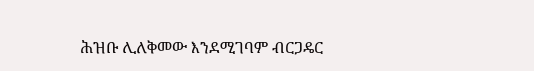ሕዝቡ ሊለቅመው እንደሚገባም ብርጋዴር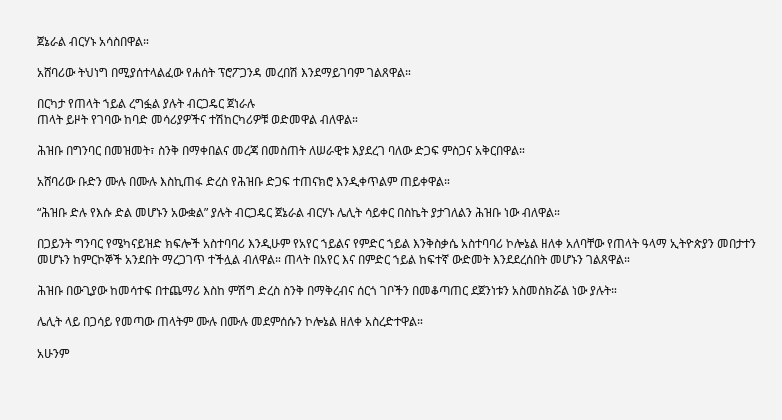ጀኔራል ብርሃኑ አሳስበዋል።

አሸባሪው ትህነግ በሚያሰተላልፈው የሐሰት ፕሮፖጋንዳ መረበሽ እንደማይገባም ገልጸዋል።

በርካታ የጠላት ኀይል ረግፏል ያሉት ብርጋዴር ጀነራሉ
ጠላት ይዞት የገባው ከባድ መሳሪያዎችና ተሽከርካሪዎቹ ወድመዋል ብለዋል።

ሕዝቡ በግንባር በመዝመት፣ ስንቅ በማቀበልና መረጃ በመስጠት ለሠራዊቱ እያደረገ ባለው ድጋፍ ምስጋና አቅርበዋል።

አሸባሪው ቡድን ሙሉ በሙሉ እስኪጠፋ ድረስ የሕዝቡ ድጋፍ ተጠናክሮ እንዲቀጥልም ጠይቀዋል።

“ሕዝቡ ድሉ የእሱ ድል መሆኑን አውቋል” ያሉት ብርጋዴር ጀኔራል ብርሃኑ ሌሊት ሳይቀር በስኬት ያታገለልን ሕዝቡ ነው ብለዋል።

በጋይንት ግንባር የሜካናይዝድ ክፍሎች አስተባባሪ እንዲሁም የአየር ኀይልና የምድር ኀይል እንቅስቃሴ አስተባባሪ ኮሎኔል ዘለቀ አለባቸው የጠላት ዓላማ ኢትዮጵያን መበታተን መሆኑን ከምርኮኞች አንደበት ማረጋገጥ ተችሏል ብለዋል። ጠላት በአየር እና በምድር ኀይል ከፍተኛ ውድመት እንደደረሰበት መሆኑን ገልጸዋል።

ሕዝቡ በውጊያው ከመሳተፍ በተጨማሪ እስከ ምሽግ ድረስ ስንቅ በማቅረብና ሰርጎ ገቦችን በመቆጣጠር ደጀንነቱን አስመስክሯል ነው ያሉት።

ሌሊት ላይ በጋሳይ የመጣው ጠላትም ሙሉ በሙሉ መደምሰሱን ኮሎኔል ዘለቀ አስረድተዋል።

አሁንም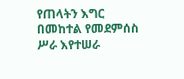የጠላትን እግር በመከተል የመደምሰስ ሥራ እየተሠራ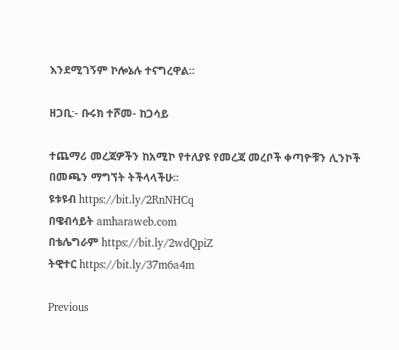እንደሚገኝም ኮሎኔሉ ተናግረዋል።

ዘጋቢ:- ቡሩክ ተሾመ- ከጋሳይ

ተጨማሪ መረጃዎችን ከአሚኮ የተለያዩ የመረጃ መረቦች ቀጣዮቹን ሊንኮች በመጫን ማግኘት ትችላላችሁ፡፡
ዩቱዩብ https://bit.ly/2RnNHCq
በዌብሳይት amharaweb.com
በቴሌግራም https://bit.ly/2wdQpiZ
ትዊተር https://bit.ly/37m6a4m

Previous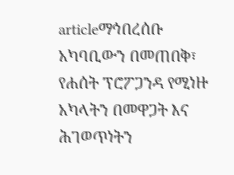articleማኅበረሰቡ አካባቢውን በመጠበቅ፣ የሐሰት ፕሮፖጋንዳ የሚነዙ አካላትን በመዋጋት እና ሕገወጥነትን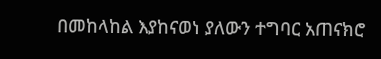በመከላከል እያከናወነ ያለውን ተግባር አጠናክሮ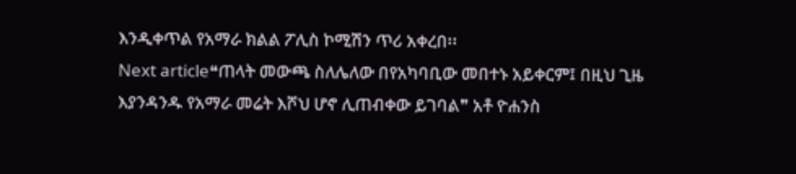እንዲቀጥል የአማራ ክልል ፖሊስ ኮሚሽን ጥሪ አቀረበ፡፡
Next article❝ጠላት መውጫ ስለሌለው በየአካባቢው መበተኑ አይቀርም፤ በዚህ ጊዜ እያንዳንዱ የአማራ መሬት እሾህ ሆኖ ሊጠብቀው ይገባል❞ አቶ ዮሐንስ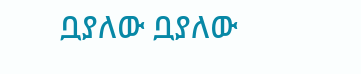ቧያለው ቧያለው